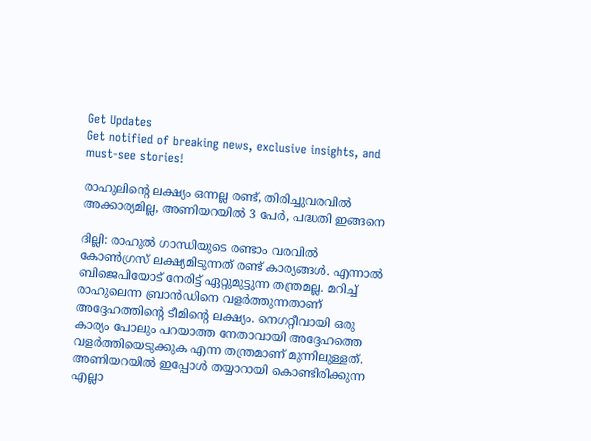Get Updates
Get notified of breaking news, exclusive insights, and must-see stories!

രാഹുലിന്റെ ലക്ഷ്യം ഒന്നല്ല രണ്ട്, തിരിച്ചുവരവില്‍ അക്കാര്യമില്ല, അണിയറയില്‍ 3 പേര്‍, പദ്ധതി ഇങ്ങനെ

ദില്ലി: രാഹുല്‍ ഗാന്ധിയുടെ രണ്ടാം വരവില്‍ കോണ്‍ഗ്രസ് ലക്ഷ്യമിടുന്നത് രണ്ട് കാര്യങ്ങള്‍. എന്നാല്‍ ബിജെപിയോട് നേരിട്ട് ഏറ്റുമുട്ടുന്ന തന്ത്രമല്ല. മറിച്ച് രാഹുലെന്ന ബ്രാന്‍ഡിനെ വളര്‍ത്തുന്നതാണ് അദ്ദേഹത്തിന്റെ ടീമിന്റെ ലക്ഷ്യം. നെഗറ്റീവായി ഒരു കാര്യം പോലും പറയാത്ത നേതാവായി അദ്ദേഹത്തെ വളര്‍ത്തിയെടുക്കുക എന്ന തന്ത്രമാണ് മുന്നിലുള്ളത്. അണിയറയില്‍ ഇപ്പോള്‍ തയ്യാറായി കൊണ്ടിരിക്കുന്ന എല്ലാ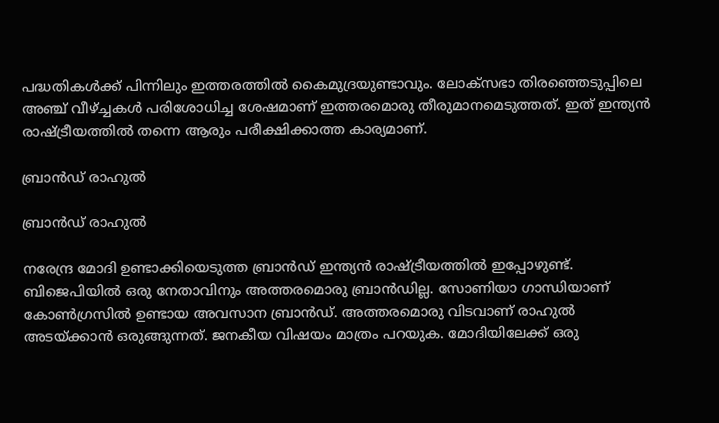പദ്ധതികള്‍ക്ക് പിന്നിലും ഇത്തരത്തില്‍ കൈമുദ്രയുണ്ടാവും. ലോക്‌സഭാ തിരഞ്ഞെടുപ്പിലെ അഞ്ച് വീഴ്ച്ചകള്‍ പരിശോധിച്ച ശേഷമാണ് ഇത്തരമൊരു തീരുമാനമെടുത്തത്. ഇത് ഇന്ത്യന്‍ രാഷ്ട്രീയത്തില്‍ തന്നെ ആരും പരീക്ഷിക്കാത്ത കാര്യമാണ്.

ബ്രാന്‍ഡ് രാഹുല്‍

ബ്രാന്‍ഡ് രാഹുല്‍

നരേന്ദ്ര മോദി ഉണ്ടാക്കിയെടുത്ത ബ്രാന്‍ഡ് ഇന്ത്യന്‍ രാഷ്ട്രീയത്തില്‍ ഇപ്പോഴുണ്ട്. ബിജെപിയില്‍ ഒരു നേതാവിനും അത്തരമൊരു ബ്രാന്‍ഡില്ല. സോണിയാ ഗാന്ധിയാണ് കോണ്‍ഗ്രസില്‍ ഉണ്ടായ അവസാന ബ്രാന്‍ഡ്. അത്തരമൊരു വിടവാണ് രാഹുല്‍ അടയ്ക്കാന്‍ ഒരുങ്ങുന്നത്. ജനകീയ വിഷയം മാത്രം പറയുക. മോദിയിലേക്ക് ഒരു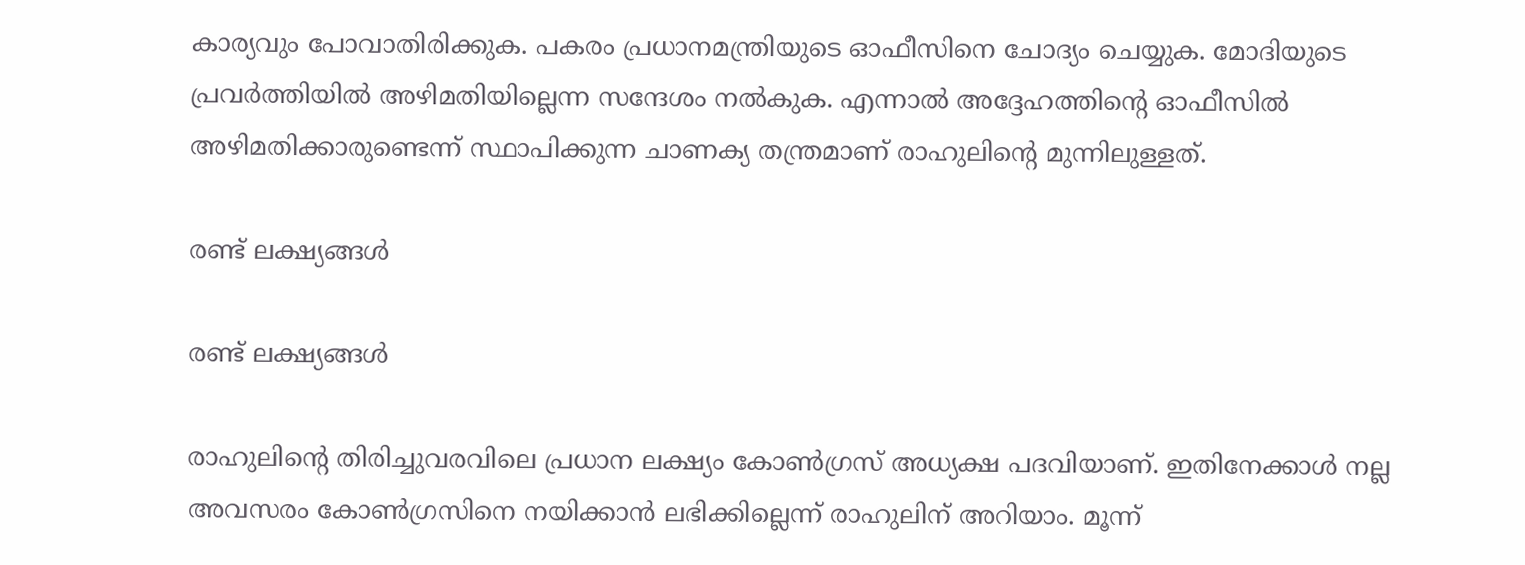കാര്യവും പോവാതിരിക്കുക. പകരം പ്രധാനമന്ത്രിയുടെ ഓഫീസിനെ ചോദ്യം ചെയ്യുക. മോദിയുടെ പ്രവര്‍ത്തിയില്‍ അഴിമതിയില്ലെന്ന സന്ദേശം നല്‍കുക. എന്നാല്‍ അദ്ദേഹത്തിന്റെ ഓഫീസില്‍ അഴിമതിക്കാരുണ്ടെന്ന് സ്ഥാപിക്കുന്ന ചാണക്യ തന്ത്രമാണ് രാഹുലിന്റെ മുന്നിലുള്ളത്.

രണ്ട് ലക്ഷ്യങ്ങള്‍

രണ്ട് ലക്ഷ്യങ്ങള്‍

രാഹുലിന്റെ തിരിച്ചുവരവിലെ പ്രധാന ലക്ഷ്യം കോണ്‍ഗ്രസ് അധ്യക്ഷ പദവിയാണ്. ഇതിനേക്കാള്‍ നല്ല അവസരം കോണ്‍ഗ്രസിനെ നയിക്കാന്‍ ലഭിക്കില്ലെന്ന് രാഹുലിന് അറിയാം. മൂന്ന്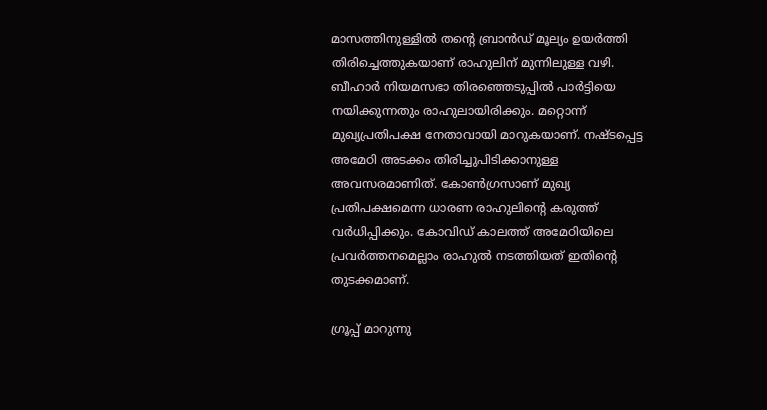മാസത്തിനുള്ളില്‍ തന്റെ ബ്രാന്‍ഡ് മൂല്യം ഉയര്‍ത്തി തിരിച്ചെത്തുകയാണ് രാഹുലിന് മുന്നിലുള്ള വഴി. ബീഹാര്‍ നിയമസഭാ തിരഞ്ഞെടുപ്പില്‍ പാര്‍ട്ടിയെ നയിക്കുന്നതും രാഹുലായിരിക്കും. മറ്റൊന്ന് മുഖ്യപ്രതിപക്ഷ നേതാവായി മാറുകയാണ്. നഷ്ടപ്പെട്ട അമേഠി അടക്കം തിരിച്ചുപിടിക്കാനുള്ള അവസരമാണിത്. കോണ്‍ഗ്രസാണ് മുഖ്യ പ്രതിപക്ഷമെന്ന ധാരണ രാഹുലിന്റെ കരുത്ത് വര്‍ധിപ്പിക്കും. കോവിഡ് കാലത്ത് അമേഠിയിലെ പ്രവര്‍ത്തനമെല്ലാം രാഹുല്‍ നടത്തിയത് ഇതിന്റെ തുടക്കമാണ്.

ഗ്രൂപ്പ് മാറുന്നു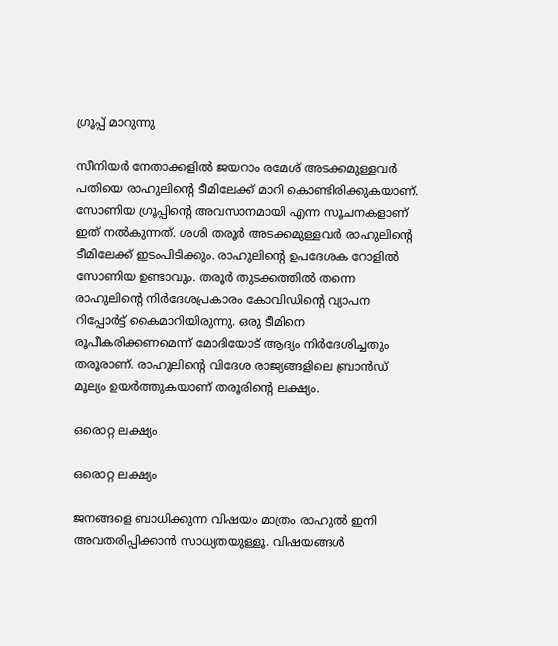ഗ്രൂപ്പ് മാറുന്നു

സീനിയര്‍ നേതാക്കളില്‍ ജയറാം രമേശ് അടക്കമുള്ളവര്‍ പതിയെ രാഹുലിന്റെ ടീമിലേക്ക് മാറി കൊണ്ടിരിക്കുകയാണ്. സോണിയ ഗ്രൂപ്പിന്റെ അവസാനമായി എന്ന സൂചനകളാണ് ഇത് നല്‍കുന്നത്. ശശി തരൂര്‍ അടക്കമുള്ളവര്‍ രാഹുലിന്റെ ടീമിലേക്ക് ഇടംപിടിക്കും. രാഹുലിന്റെ ഉപദേശക റോളില്‍ സോണിയ ഉണ്ടാവും. തരൂര്‍ തുടക്കത്തില്‍ തന്നെ രാഹുലിന്റെ നിര്‍ദേശപ്രകാരം കോവിഡിന്റെ വ്യാപന റിപ്പോര്‍ട്ട് കൈമാറിയിരുന്നു. ഒരു ടീമിനെ രൂപീകരിക്കണമെന്ന് മോദിയോട് ആദ്യം നിര്‍ദേശിച്ചതും തരൂരാണ്. രാഹുലിന്റെ വിദേശ രാജ്യങ്ങളിലെ ബ്രാന്‍ഡ് മൂല്യം ഉയര്‍ത്തുകയാണ് തരൂരിന്റെ ലക്ഷ്യം.

ഒരൊറ്റ ലക്ഷ്യം

ഒരൊറ്റ ലക്ഷ്യം

ജനങ്ങളെ ബാധിക്കുന്ന വിഷയം മാത്രം രാഹുല്‍ ഇനി അവതരിപ്പിക്കാന്‍ സാധ്യതയുള്ളൂ. വിഷയങ്ങള്‍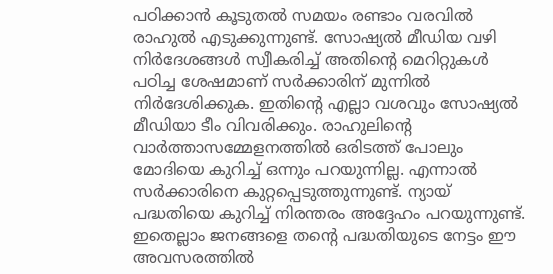പഠിക്കാന്‍ കൂടുതല്‍ സമയം രണ്ടാം വരവില്‍ രാഹുല്‍ എടുക്കുന്നുണ്ട്. സോഷ്യല്‍ മീഡിയ വഴി നിര്‍ദേശങ്ങള്‍ സ്വീകരിച്ച് അതിന്റെ മെറിറ്റുകള്‍ പഠിച്ച ശേഷമാണ് സര്‍ക്കാരിന് മുന്നില്‍ നിര്‍ദേശിക്കുക. ഇതിന്റെ എല്ലാ വശവും സോഷ്യല്‍ മീഡിയാ ടീം വിവരിക്കും. രാഹുലിന്റെ വാര്‍ത്താസമ്മേളനത്തില്‍ ഒരിടത്ത് പോലും മോദിയെ കുറിച്ച് ഒന്നും പറയുന്നില്ല. എന്നാല്‍ സര്‍ക്കാരിനെ കുറ്റപ്പെടുത്തുന്നുണ്ട്. ന്യായ് പദ്ധതിയെ കുറിച്ച് നിരന്തരം അദ്ദേഹം പറയുന്നുണ്ട്. ഇതെല്ലാം ജനങ്ങളെ തന്റെ പദ്ധതിയുടെ നേട്ടം ഈ അവസരത്തില്‍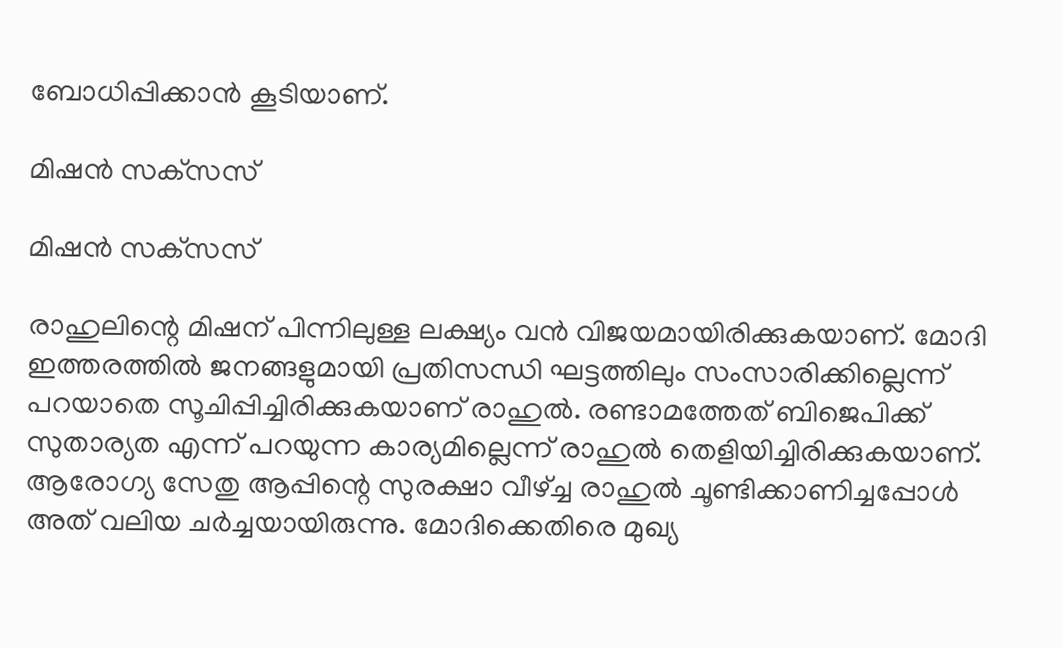ബോധിപ്പിക്കാന്‍ കൂടിയാണ്.

മിഷന്‍ സക്‌സസ്

മിഷന്‍ സക്‌സസ്

രാഹുലിന്റെ മിഷന് പിന്നിലുള്ള ലക്ഷ്യം വന്‍ വിജയമായിരിക്കുകയാണ്. മോദി ഇത്തരത്തില്‍ ജനങ്ങളുമായി പ്രതിസന്ധി ഘട്ടത്തിലും സംസാരിക്കില്ലെന്ന് പറയാതെ സൂചിപ്പിച്ചിരിക്കുകയാണ് രാഹുല്‍. രണ്ടാമത്തേത് ബിജെപിക്ക് സുതാര്യത എന്ന് പറയുന്ന കാര്യമില്ലെന്ന് രാഹുല്‍ തെളിയിച്ചിരിക്കുകയാണ്. ആരോഗ്യ സേതു ആപ്പിന്റെ സുരക്ഷാ വീഴ്ച്ച രാഹുല്‍ ചൂണ്ടിക്കാണിച്ചപ്പോള്‍ അത് വലിയ ചര്‍ച്ചയായിരുന്നു. മോദിക്കെതിരെ മുഖ്യ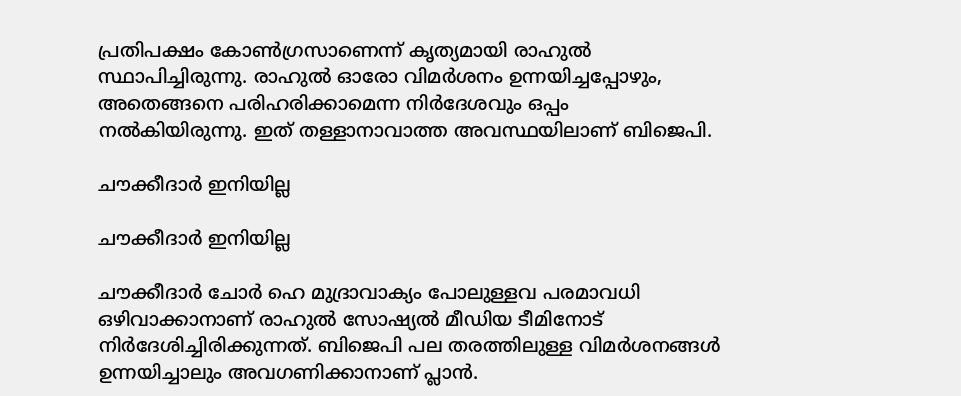പ്രതിപക്ഷം കോണ്‍ഗ്രസാണെന്ന് കൃത്യമായി രാഹുല്‍ സ്ഥാപിച്ചിരുന്നു. രാഹുല്‍ ഓരോ വിമര്‍ശനം ഉന്നയിച്ചപ്പോഴും, അതെങ്ങനെ പരിഹരിക്കാമെന്ന നിര്‍ദേശവും ഒപ്പം നല്‍കിയിരുന്നു. ഇത് തള്ളാനാവാത്ത അവസ്ഥയിലാണ് ബിജെപി.

ചൗക്കീദാര്‍ ഇനിയില്ല

ചൗക്കീദാര്‍ ഇനിയില്ല

ചൗക്കീദാര്‍ ചോര്‍ ഹെ മുദ്രാവാക്യം പോലുള്ളവ പരമാവധി ഒഴിവാക്കാനാണ് രാഹുല്‍ സോഷ്യല്‍ മീഡിയ ടീമിനോട് നിര്‍ദേശിച്ചിരിക്കുന്നത്. ബിജെപി പല തരത്തിലുള്ള വിമര്‍ശനങ്ങള്‍ ഉന്നയിച്ചാലും അവഗണിക്കാനാണ് പ്ലാന്‍.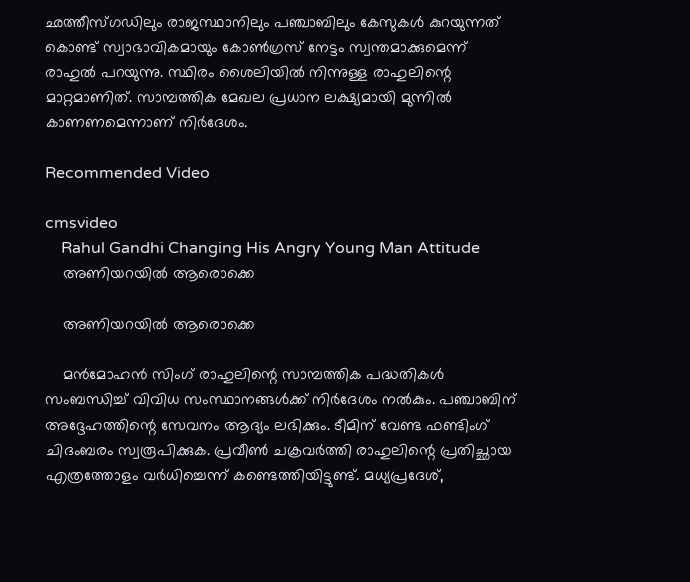ഛത്തീസ്ഗഡിലും രാജസ്ഥാനിലും പഞ്ചാബിലും കേസുകള്‍ കുറയുന്നത് കൊണ്ട് സ്വാഭാവികമായും കോണ്‍ഗ്രസ് നേട്ടം സ്വന്തമാക്കുമെന്ന് രാഹുല്‍ പറയുന്നു. സ്ഥിരം ശൈലിയില്‍ നിന്നുള്ള രാഹുലിന്റെ മാറ്റമാണിത്. സാമ്പത്തിക മേഖല പ്രധാന ലക്ഷ്യമായി മുന്നില്‍ കാണണമെന്നാണ് നിര്‍ദേശം.

Recommended Video

cmsvideo
    Rahul Gandhi Changing His Angry Young Man Attitude
    അണിയറയില്‍ ആരൊക്കെ

    അണിയറയില്‍ ആരൊക്കെ

    മന്‍മോഹന്‍ സിംഗ് രാഹുലിന്റെ സാമ്പത്തിക പദ്ധതികള്‍ സംബന്ധിച്ച് വിവിധ സംസ്ഥാനങ്ങള്‍ക്ക് നിര്‍ദേശം നല്‍കും. പഞ്ചാബിന് അദ്ദേഹത്തിന്റെ സേവനം ആദ്യം ലഭിക്കും. ടീമിന് വേണ്ട ഫണ്ടിംഗ് ചിദംബരം സ്വരൂപിക്കുക. പ്രവീണ്‍ ചക്രവര്‍ത്തി രാഹുലിന്റെ പ്രതിച്ഛായ എത്രത്തോളം വര്‍ധിച്ചെന്ന് കണ്ടെത്തിയിട്ടുണ്ട്. മധ്യപ്രദേശ്,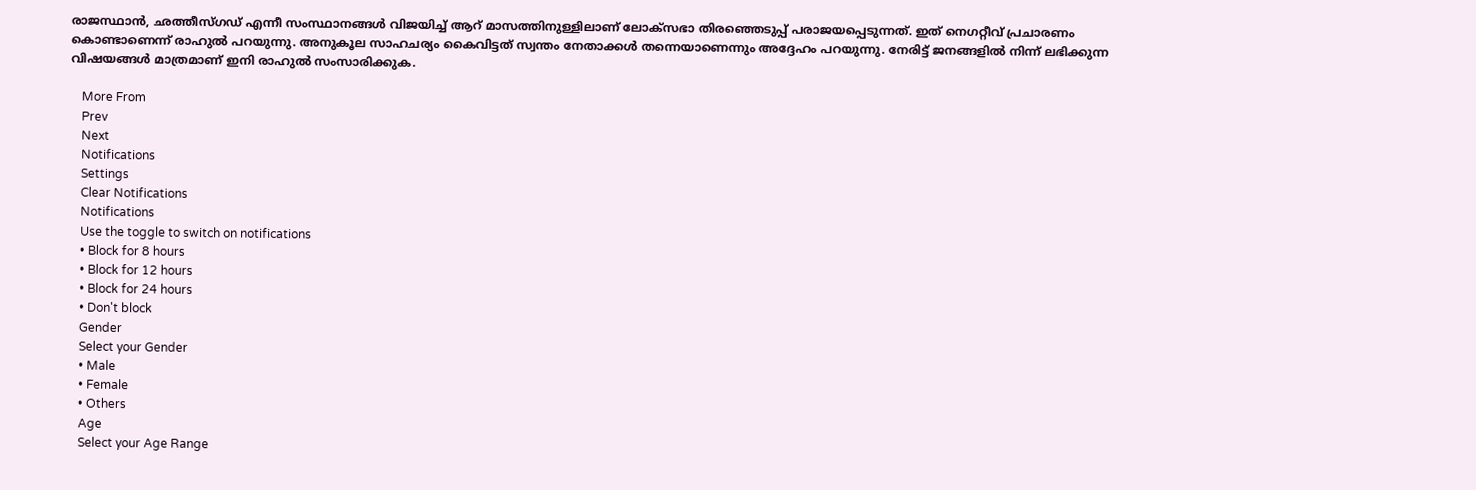രാജസ്ഥാന്‍, ഛത്തീസ്ഗഡ് എന്നീ സംസ്ഥാനങ്ങള്‍ വിജയിച്ച് ആറ് മാസത്തിനുള്ളിലാണ് ലോക്‌സഭാ തിരഞ്ഞെടുപ്പ് പരാജയപ്പെടുന്നത്. ഇത് നെഗറ്റീവ് പ്രചാരണം കൊണ്ടാണെന്ന് രാഹുല്‍ പറയുന്നു. അനുകൂല സാഹചര്യം കൈവിട്ടത് സ്വന്തം നേതാക്കള്‍ തന്നെയാണെന്നും അദ്ദേഹം പറയുന്നു. നേരിട്ട് ജനങ്ങളില്‍ നിന്ന് ലഭിക്കുന്ന വിഷയങ്ങള്‍ മാത്രമാണ് ഇനി രാഹുല്‍ സംസാരിക്കുക.

    More From
    Prev
    Next
    Notifications
    Settings
    Clear Notifications
    Notifications
    Use the toggle to switch on notifications
    • Block for 8 hours
    • Block for 12 hours
    • Block for 24 hours
    • Don't block
    Gender
    Select your Gender
    • Male
    • Female
    • Others
    Age
    Select your Age Range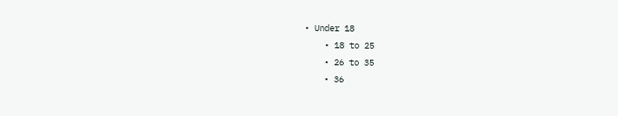• Under 18
    • 18 to 25
    • 26 to 35
    • 36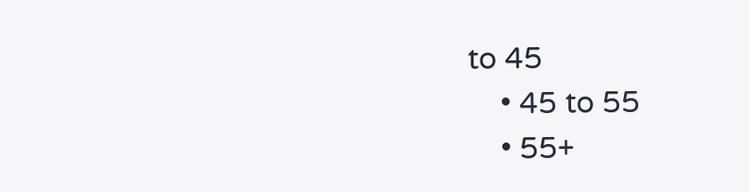to 45
    • 45 to 55
    • 55+